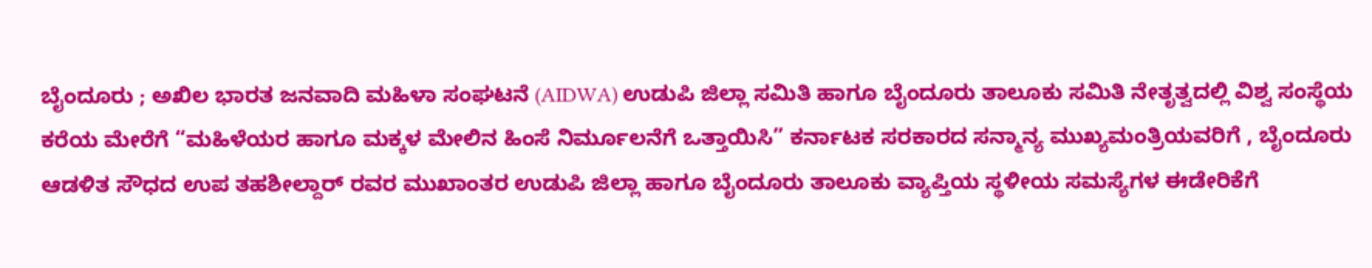ಬೈಂದೂರು ; ಅಖಿಲ ಭಾರತ ಜನವಾದಿ ಮಹಿಳಾ ಸಂಘಟನೆ (AIDWA) ಉಡುಪಿ ಜಿಲ್ಲಾ ಸಮಿತಿ ಹಾಗೂ ಬೈಂದೂರು ತಾಲೂಕು ಸಮಿತಿ ನೇತೃತ್ವದಲ್ಲಿ ವಿಶ್ವ ಸಂಸ್ಥೆಯ ಕರೆಯ ಮೇರೆಗೆ “ಮಹಿಳೆಯರ ಹಾಗೂ ಮಕ್ಕಳ ಮೇಲಿನ ಹಿಂಸೆ ನಿರ್ಮೂಲನೆಗೆ ಒತ್ತಾಯಿಸಿ” ಕರ್ನಾಟಕ ಸರಕಾರದ ಸನ್ಮಾನ್ಯ ಮುಖ್ಯಮಂತ್ರಿಯವರಿಗೆ , ಬೈಂದೂರು ಆಡಳಿತ ಸೌಧದ ಉಪ ತಹಶೀಲ್ದಾರ್ ರವರ ಮುಖಾಂತರ ಉಡುಪಿ ಜಿಲ್ಲಾ ಹಾಗೂ ಬೈಂದೂರು ತಾಲೂಕು ವ್ಯಾಪ್ತಿಯ ಸ್ಥಳೀಯ ಸಮಸ್ಯೆಗಳ ಈಡೇರಿಕೆಗೆ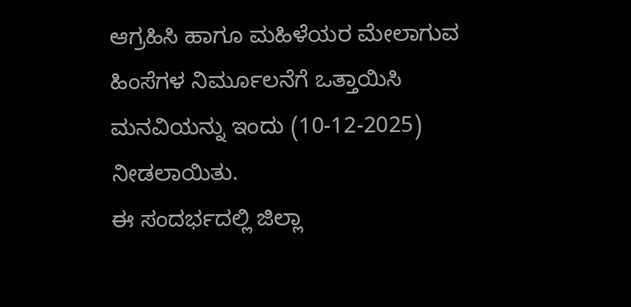ಆಗ್ರಹಿಸಿ ಹಾಗೂ ಮಹಿಳೆಯರ ಮೇಲಾಗುವ ಹಿಂಸೆಗಳ ನಿರ್ಮೂಲನೆಗೆ ಒತ್ತಾಯಿಸಿ ಮನವಿಯನ್ನು ಇಂದು (10-12-2025) ನೀಡಲಾಯಿತು.
ಈ ಸಂದರ್ಭದಲ್ಲಿ ಜಿಲ್ಲಾ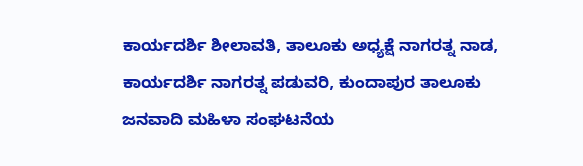ಕಾರ್ಯದರ್ಶಿ ಶೀಲಾವತಿ, ತಾಲೂಕು ಅಧ್ಯಕ್ಷೆ ನಾಗರತ್ನ ನಾಡ, ಕಾರ್ಯದರ್ಶಿ ನಾಗರತ್ನ ಪಡುವರಿ, ಕುಂದಾಪುರ ತಾಲೂಕು ಜನವಾದಿ ಮಹಿಳಾ ಸಂಘಟನೆಯ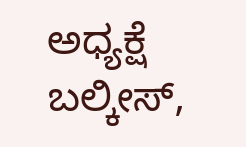ಅಧ್ಯಕ್ಷೆ ಬಲ್ಕೀಸ್,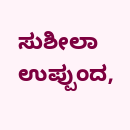ಸುಶೀಲಾ ಉಪ್ಪುಂದ,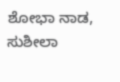ಶೋಭಾ ನಾಡ, ಸುಶೀಲಾ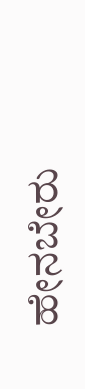ಹೇನಬೇರು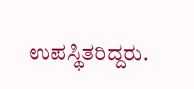ಉಪಸ್ಥಿತರಿದ್ದರು.